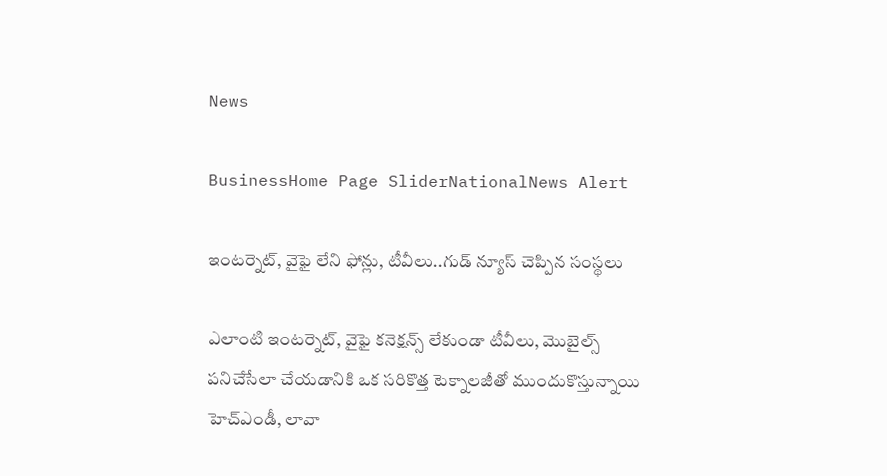News

BusinessHome Page SliderNationalNews Alert

ఇంటర్నెట్, వైఫై లేని ఫోన్లు, టీవీలు..గుడ్ న్యూస్ చెప్పిన సంస్థలు

ఎలాంటి ఇంటర్నెట్, వైఫై కనెక్షన్స్ లేకుండా టీవీలు, మొబైల్స్ పనిచేసేలా చేయడానికి ఒక సరికొత్త టెక్నాలజీతో ముందుకొస్తున్నాయి హెచ్‌ఎండీ, లావా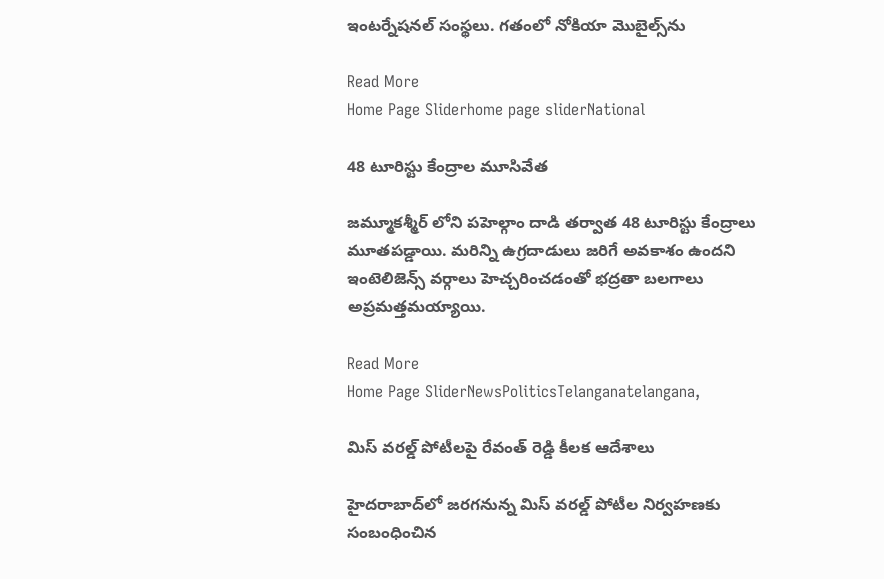ఇంటర్నేషనల్ సంస్థలు. గతంలో నోకియా మొబైల్స్‌ను

Read More
Home Page Sliderhome page sliderNational

48 టూరిస్టు కేంద్రాల మూసివేత

జమ్మూకశ్మీర్ లోని పహెల్గాం దాడి తర్వాత 48 టూరిస్టు కేంద్రాలు మూతపడ్డాయి. మరిన్ని ఉగ్రదాడులు జరిగే అవకాశం ఉందని ఇంటెలిజెన్స్ వర్గాలు హెచ్చరించడంతో భద్రతా బలగాలు అప్రమత్తమయ్యాయి.

Read More
Home Page SliderNewsPoliticsTelanganatelangana,

మిస్ వరల్డ్ పోటీలపై రేవంత్ రెడ్డి కీలక ఆదేశాలు

హైదరాబాద్‌లో జరగనున్న మిస్ వరల్డ్ పోటీల నిర్వహణకు సంబంధించిన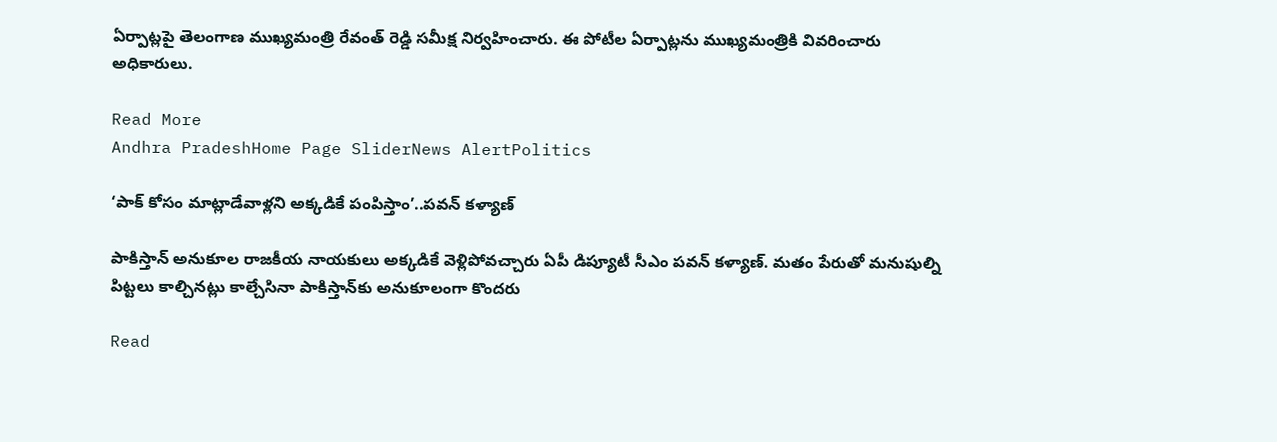ఏర్పాట్లపై తెలంగాణ ముఖ్యమంత్రి రేవంత్ రెడ్డి సమీక్ష నిర్వహించారు. ఈ పోటీల ఏర్పాట్లను ముఖ్యమంత్రికి వివరించారు అధికారులు.

Read More
Andhra PradeshHome Page SliderNews AlertPolitics

‘పాక్ కోసం మాట్లాడేవాళ్లని అక్కడికే పంపిస్తాం’..పవన్ కళ్యాణ్

పాకిస్తాన్‌ అనుకూల రాజకీయ నాయకులు అక్కడికే వెళ్లిపోవచ్చారు ఏపీ డిప్యూటీ సీఎం పవన్ కళ్యాణ్. మతం పేరుతో మనుషుల్ని పిట్టలు కాల్చినట్లు కాల్చేసినా పాకిస్తాన్‌కు అనుకూలంగా కొందరు

Read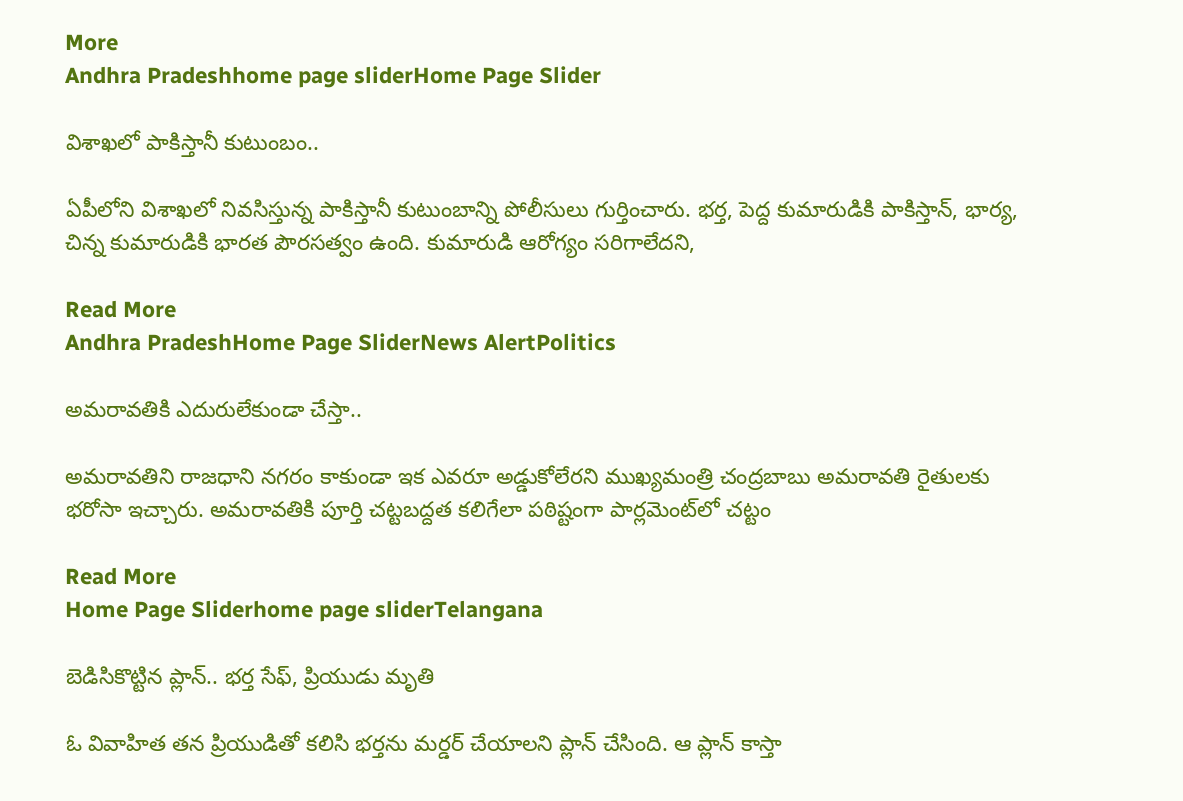More
Andhra Pradeshhome page sliderHome Page Slider

విశాఖలో పాకిస్తానీ కుటుంబం..

ఏపీలోని విశాఖలో నివసిస్తున్న పాకిస్తానీ కుటుంబాన్ని పోలీసులు గుర్తించారు. భర్త, పెద్ద కుమారుడికి పాకిస్తాన్, భార్య, చిన్న కుమారుడికి భారత పౌరసత్వం ఉంది. కుమారుడి ఆరోగ్యం సరిగాలేదని,

Read More
Andhra PradeshHome Page SliderNews AlertPolitics

అమరావతికి ఎదురులేకుండా చేస్తా..

అమరావతిని రాజధాని నగరం కాకుండా ఇక ఎవరూ అడ్డుకోలేరని ముఖ్యమంత్రి చంద్రబాబు అమరావతి రైతులకు భరోసా ఇచ్చారు. అమరావతికి పూర్తి చట్టబద్దత కలిగేలా పఠిష్టంగా పార్లమెంట్‌లో చట్టం

Read More
Home Page Sliderhome page sliderTelangana

బెడిసికొట్టిన ప్లాన్.. భర్త సేఫ్, ప్రియుడు మృతి

ఓ వివాహిత తన ప్రియుడితో కలిసి భర్తను మర్డర్ చేయాలని ప్లాన్ చేసింది. ఆ ప్లాన్ కాస్తా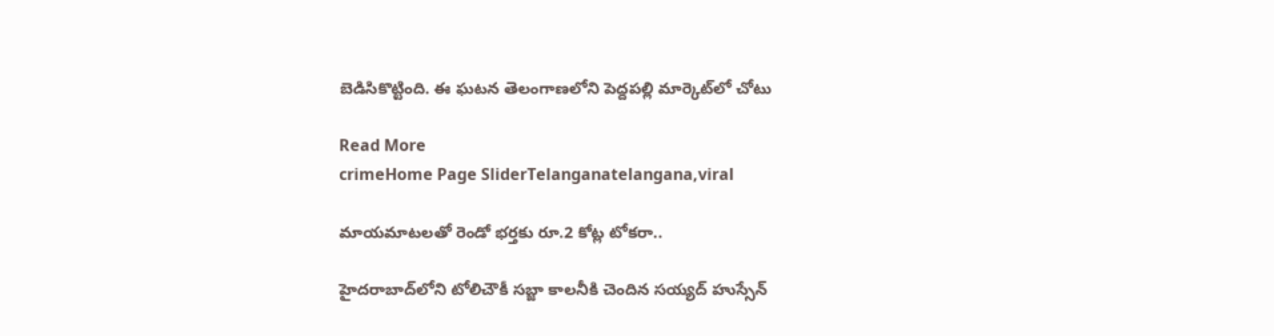బెడిసికొట్టింది. ఈ ఘటన తెలంగాణలోని పెద్దపల్లి మార్కెట్‌లో చోటు

Read More
crimeHome Page SliderTelanganatelangana,viral

మాయమాటలతో రెండో భర్తకు రూ.2 కోట్ల టోకరా..

హైదరాబాద్‌లోని టోలిచౌకీ సబ్జా కాలనీకి చెందిన సయ్యద్ హుస్సేన్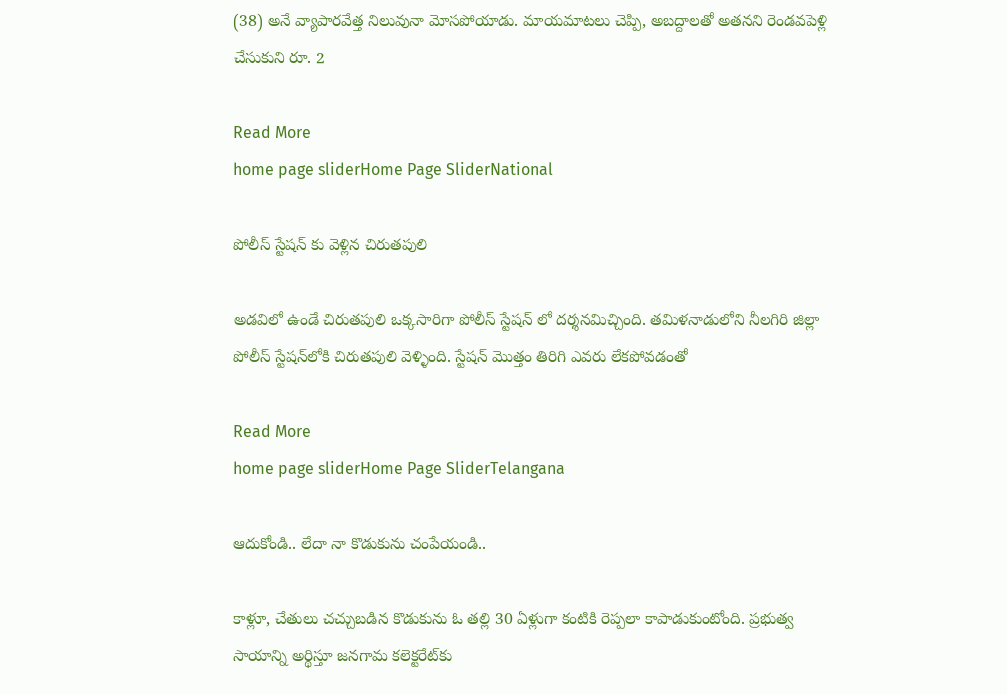(38) అనే వ్యాపారవేత్త నిలువునా మోసపోయాడు. మాయమాటలు చెప్పి, అబద్దాలతో అతనని రెండవపెళ్లి చేసుకుని రూ. 2

Read More
home page sliderHome Page SliderNational

పోలీస్ స్టేషన్ కు వెళ్లిన చిరుతపులి

అడవిలో ఉండే చిరుతపులి ఒక్కసారిగా పోలీస్ స్టేషన్ లో దర్శనమిచ్చింది. తమిళనాడులోని నీలగిరి జిల్లా పోలీస్ స్టేషన్‌లోకి చిరుతపులి వెళ్ళింది. స్టేషన్ మొత్తం తిరిగి ఎవరు లేకపోవడంతో

Read More
home page sliderHome Page SliderTelangana

ఆదుకోండి.. లేదా నా కొడుకును చంపేయండి..

కాళ్లూ, చేతులు చచ్చుబడిన కొడుకును ఓ తల్లి 30 ఏళ్లుగా కంటికి రెప్పలా కాపాడుకుంటోంది. ప్రభుత్వ సాయాన్ని అర్థిస్తూ జనగామ కలెక్టరేట్‌కు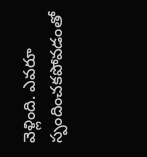వెళ్లింది. ఎవరూ స్పందించకపోవడంతో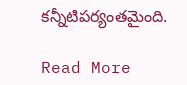కన్నీటిపర్యంతమైంది.

Read More